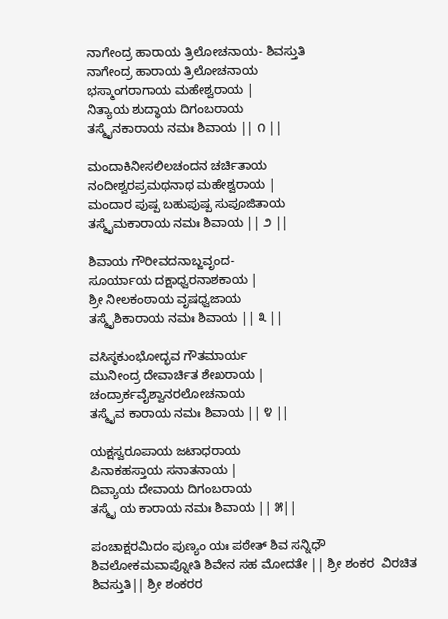ನಾಗೇಂದ್ರ ಹಾರಾಯ ತ್ರಿಲೋಚನಾಯ- ಶಿವಸ್ತುತಿ
ನಾಗೇಂದ್ರ ಹಾರಾಯ ತ್ರಿಲೋಚನಾಯ
ಭಸ್ಮಾಂಗರಾಗಾಯ ಮಹೇಶ್ವರಾಯ |
ನಿತ್ಯಾಯ ಶುದ್ಧಾಯ ದಿಗಂಬರಾಯ
ತಸ್ಮೈನಕಾರಾಯ ನಮಃ ಶಿವಾಯ || ೧ ||

ಮಂದಾಕಿನೀಸಲಿಲಚಂದನ ಚರ್ಚಿತಾಯ
ನಂದೀಶ್ವರಪ್ರಮಥನಾಥ ಮಹೇಶ್ವರಾಯ |
ಮಂದಾರ ಪುಷ್ಪ ಬಹುಪುಷ್ಪ ಸುಪೂಜಿತಾಯ
ತಸ್ಮೈಮಕಾರಾಯ ನಮಃ ಶಿವಾಯ || ೨ ||

ಶಿವಾಯ ಗೌರೀವದನಾಬ್ಜವೃಂದ-
ಸೂರ್ಯಾಯ ದಕ್ಷಾಧ್ವರನಾಶಕಾಯ |
ಶ್ರೀ ನೀಲಕಂಠಾಯ ವೃಷಧ್ವಜಾಯ
ತಸ್ಮೈಶಿಕಾರಾಯ ನಮಃ ಶಿವಾಯ || ೩ ||

ವಸಿಸ್ಠಕುಂಭೋದ್ಭವ ಗೌತಮಾರ್ಯ
ಮುನೀಂದ್ರ ದೇವಾರ್ಚಿತ ಶೇಖರಾಯ |
ಚಂದ್ರಾರ್ಕವೈಶ್ವಾನರಲೋಚನಾಯ
ತಸ್ಮೈವ ಕಾರಾಯ ನಮಃ ಶಿವಾಯ || ೪ ||

ಯಕ್ಷಸ್ವರೂಪಾಯ ಜಟಾಧರಾಯ
ಪಿನಾಕಹಸ್ತಾಯ ಸನಾತನಾಯ |
ದಿವ್ಯಾಯ ದೇವಾಯ ದಿಗಂಬರಾಯ
ತಸ್ಮೈ ಯ ಕಾರಾಯ ನಮಃ ಶಿವಾಯ || ೫||

ಪಂಚಾಕ್ಷರಮಿದಂ ಪುಣ್ಯಂ ಯಃ ಪಠೇತ್ ಶಿವ ಸನ್ನಿಧೌ
ಶಿವಲೋಕಮವಾಪ್ನೋತಿ ಶಿವೇನ ಸಹ ಮೋದತೇ || ಶ್ರೀ ಶಂಕರ  ವಿರಚಿತ ಶಿವಸ್ತುತಿ|| ಶ್ರೀ ಶಂಕರರ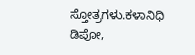ಸ್ತೋತ್ರಗಳು.ಕಳಾನಿಧಿ ಡಿಪೋ,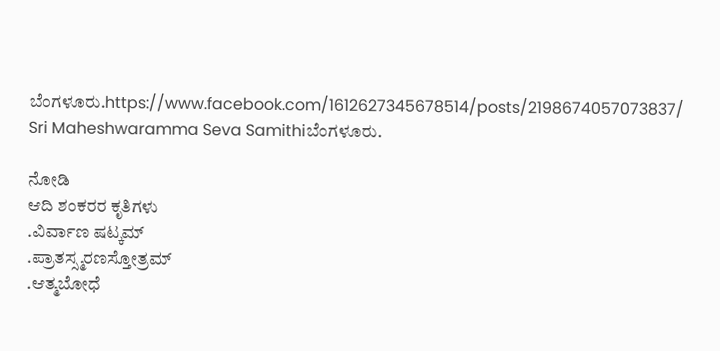ಬೆಂಗಳೂರು.https://www.facebook.com/1612627345678514/posts/2198674057073837/ Sri Maheshwaramma Seva Samithiಬೆಂಗಳೂರು.

ನೋಡಿ
ಆದಿ ಶಂಕರರ ಕೃತಿಗಳು
.ವಿರ್ವಾಣ ಷಟ್ಕಮ್
.ಪ್ರಾತಸ್ಸ್ಮರಣಸ್ತೋತ್ರಮ್
.ಆತ್ಮಬೋಧೆ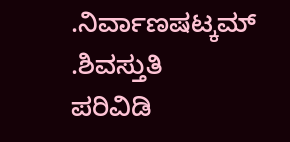.ನಿರ್ವಾಣಷಟ್ಕಮ್
.ಶಿವಸ್ತುತಿ
ಪರಿವಿಡಿ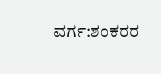ವರ್ಗ:ಶಂಕರರ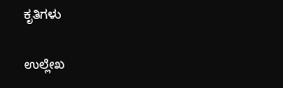ಕೃತಿಗಳು

ಉಲ್ಲೇಖ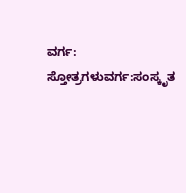ವರ್ಗ: ಸ್ತೋತ್ರಗಳುವರ್ಗ:ಸಂಸ್ಕೃತ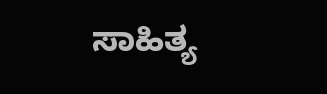ಸಾಹಿತ್ಯ